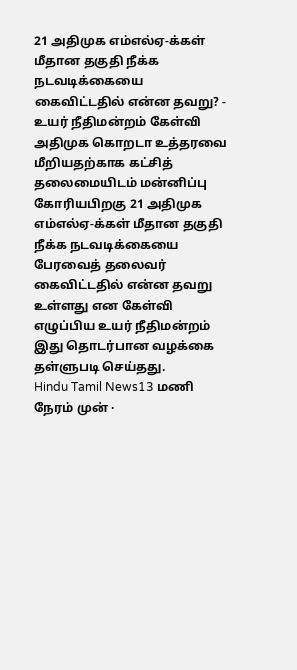21 அதிமுக எம்எல்ஏ-க்கள் மீதான தகுதி நீக்க நடவடிக்கையை கைவிட்டதில் என்ன தவறு? - உயர் நீதிமன்றம் கேள்வி
அதிமுக கொறடா உத்தரவை மீறியதற்காக கட்சித் தலைமையிடம் மன்னிப்பு கோரியபிறகு 21 அதிமுக எம்எல்ஏ-க்கள் மீதான தகுதி நீக்க நடவடிக்கையை பேரவைத் தலைவர் கைவிட்டதில் என்ன தவறு உள்ளது என கேள்வி எழுப்பிய உயர் நீதிமன்றம் இது தொடர்பான வழக்கை தள்ளுபடி செய்தது.
Hindu Tamil News13 மணி நேரம் முன் ·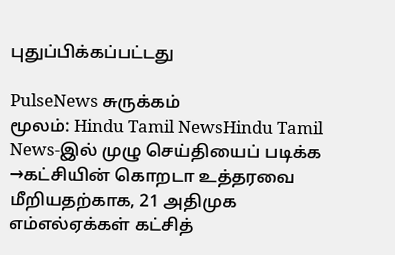புதுப்பிக்கப்பட்டது

PulseNews சுருக்கம்
மூலம்: Hindu Tamil NewsHindu Tamil News-இல் முழு செய்தியைப் படிக்க →கட்சியின் கொறடா உத்தரவை மீறியதற்காக, 21 அதிமுக எம்எல்ஏக்கள் கட்சித்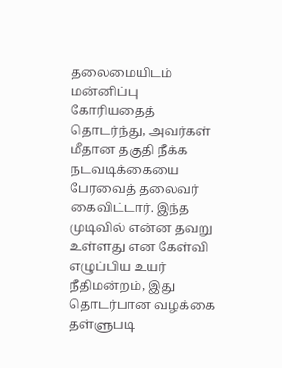தலைமையிடம் மன்னிப்பு கோரியதைத் தொடர்ந்து, அவர்கள் மீதான தகுதி நீக்க நடவடிக்கையை பேரவைத் தலைவர் கைவிட்டார். இந்த முடிவில் என்ன தவறு உள்ளது என கேள்வி எழுப்பிய உயர் நீதிமன்றம், இது தொடர்பான வழக்கை தள்ளுபடி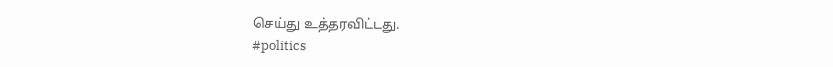செய்து உத்தரவிட்டது.
#politics